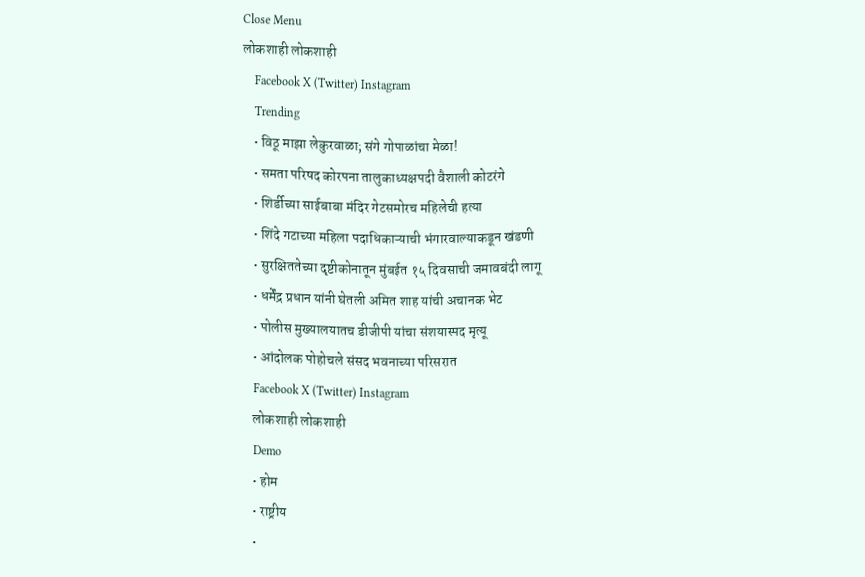Close Menu
लोकशाही लोकशाही
    Facebook X (Twitter) Instagram
    Trending
    • विठू माझा लेकुरवाळा; संगे गोपाळांचा मेळा!
    • समता परिषद कोरपना तालुकाध्यक्षपदी वैशाली कोटरंगे
    • शिर्डीच्या साईबाबा मंदिर गेटसमोरच महिलेची हत्या
    • शिंदे गटाच्या महिला पदाधिकाऱ्याची भंगारवाल्याकडून खंडणी
    • सुरक्षिततेच्या दृष्टीकोनातून मुंबईत १५ दिवसाची जमावबंदी लागू
    • धर्मेंद्र प्रधान यांनी घेतली अमित शाह यांची अचानक भेट
    • पोलीस मुख्यालयातच डीजीपी यांचा संशयास्पद मृत्यू
    • आंदोलक पोहोचले संसद भवनाच्या परिसरात
    Facebook X (Twitter) Instagram
    लोकशाही लोकशाही
    Demo
    • होम
    • राष्ट्रीय
    •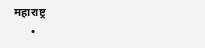महाराष्ट्र
      •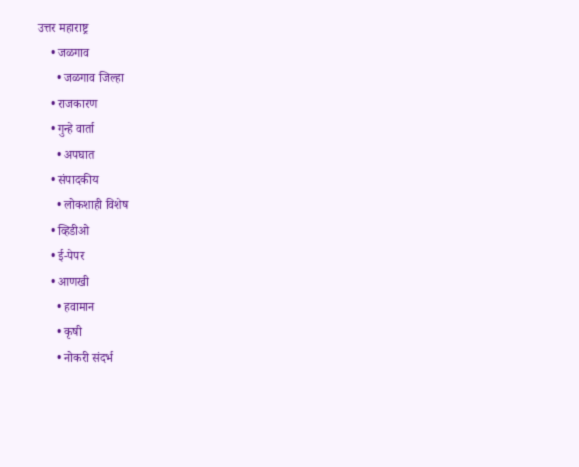उत्तर महाराष्ट्र
    • जळगाव
      • जळगाव जिल्हा
    • राजकारण
    • गुन्हे वार्ता
      • अपघात
    • संपादकीय
      • लोकशाही विशेष
    • व्हिडीओ
    • ई-पेपर
    • आणखी
      • हवामान
      • कृषी
      • नोकरी संदर्भ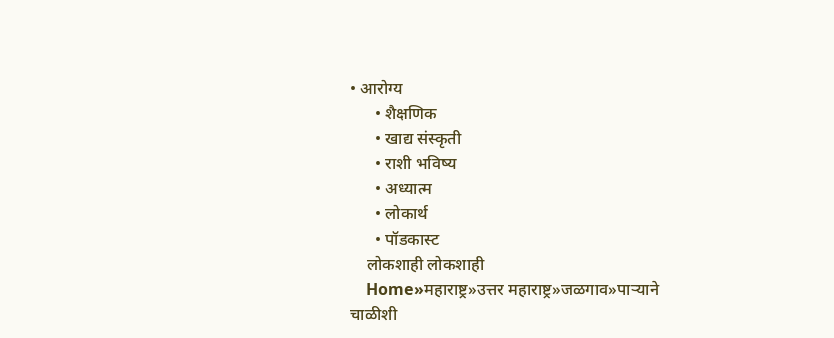• आरोग्य
      • शैक्षणिक
      • खाद्य संस्कृती
      • राशी भविष्य
      • अध्यात्म
      • लोकार्थ
      • पॉडकास्ट
    लोकशाही लोकशाही
    Home»महाराष्ट्र»उत्तर महाराष्ट्र»जळगाव»पाऱ्याने चाळीशी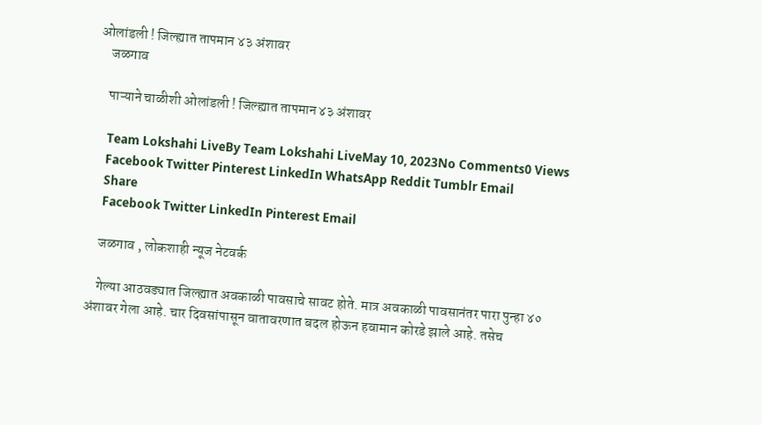ओलांडली ! जिल्ह्यात तापमान ४३ अंशावर
    जळगाव

    पाऱ्याने चाळीशी ओलांडली ! जिल्ह्यात तापमान ४३ अंशावर

    Team Lokshahi LiveBy Team Lokshahi LiveMay 10, 2023No Comments0 Views
    Facebook Twitter Pinterest LinkedIn WhatsApp Reddit Tumblr Email
    Share
    Facebook Twitter LinkedIn Pinterest Email

    जळगाव , लोकशाही न्यूज नेटवर्क

    गेल्या आठवड्यात जिल्ह्यात अवकाळी पावसाचे सावट होते. मात्र अवकाळी पावसानंतर पारा पुन्हा ४० अंशावर गेला आहे. चार दिवसांपासून वातावरणात बदल होऊन हवामान कोरडे झाले आहे. तसेच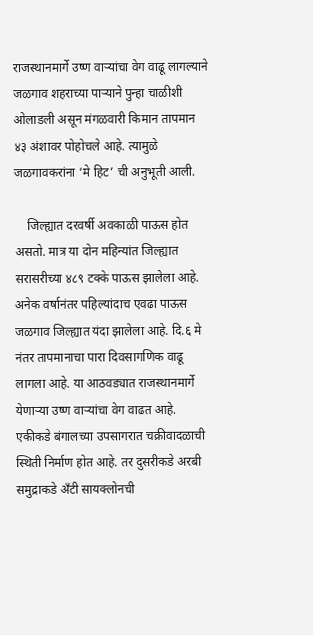राजस्थानमार्गे उष्ण वाऱ्यांचा वेग वाढू लागल्याने जळगाव शहराच्या पाऱ्याने पुन्हा चाळीशी ओलाडली असून मंगळवारी किमान तापमान ४३ अंशावर पोहोचले आहे. त्यामुळे जळगावकरांना ‘मे हिट’ ची अनुभूती आली.

    जिल्ह्यात दरवर्षी अवकाळी पाऊस होत असतो. मात्र या दोन महिन्यांत जिल्ह्यात सरासरीच्या ४८९ टक्के पाऊस झालेला आहे. अनेक वर्षानंतर पहिल्यांदाच एवढा पाऊस जळगाव जिल्ह्यात यंदा झालेला आहे. दि.६ मे नंतर तापमानाचा पारा दिवसागणिक वाढू लागला आहे. या आठवड्यात राजस्थानमार्गे येणाऱ्या उष्ण वाऱ्यांचा वेग वाढत आहे. एकीकडे बंगालच्या उपसागरात चक्रीवादळाची स्थिती निर्माण होत आहे. तर दुसरीकडे अरबी समुद्राकडे अँटी सायक्लोनची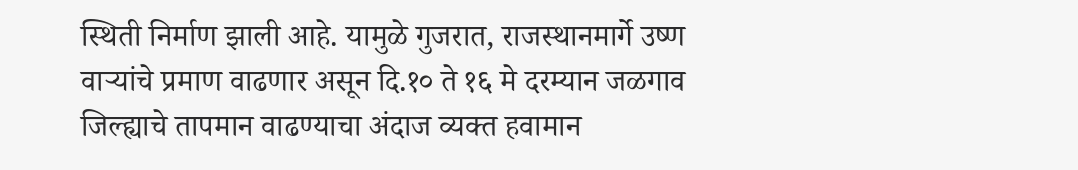स्थिती निर्माण झाली आहे. यामुळे गुजरात, राजस्थानमार्गे उष्ण वाऱ्यांचे प्रमाण वाढणार असून दि.१० ते १६ मे दरम्यान जळगाव जिल्ह्याचे तापमान वाढण्याचा अंदाज व्यक्त हवामान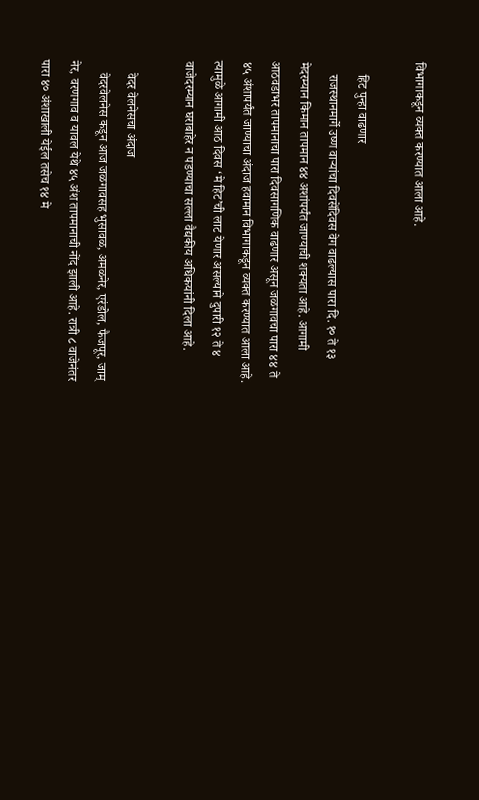विभागाकडून व्यक्त करण्यात आला आहे.

    हिट पुन्हा वाढणार
    राजस्थानमार्गे उष्ण वाऱ्यांचा दिवसेंदिवस वेग वाढल्यास पारा दि. १० ते १३ मेदरम्यान किमान तापमान ४४ अशांपर्यंत जाण्याची शक्यता आहे. आगामी आठवडाभर तापमानाचा पारा दिवसागणिक वाढणार असून जळगावचा पारा ४४ ते ४५ अंशापर्यंत जाण्याचा अंदाज हवामान विभागाकडून व्यक्त करण्यात आला आहे. त्यामुळे आगामी आठ दिवस ‘मे हिट’ची लाट येणार असल्याने दुपारी १२ ते ४ वाजेदरम्यान घराबाहेर न पडण्याचा सल्ला वैद्यकीय अधिकयांनी दिला आहे.

    वेदर वेलनेसचा अंदाज
    वेदरवेलनेस कडून आज जळगावसह भुसावळ, अमळनेर, एरंडोल, फैजपूर, जाम् नेर, वरणगाव व यावल येथे ४५ अंश तापमानाची नोंद झाली आहे. रात्री ८ वाजेनंतर पारा ४० अंशाखाली येईल तसेच १४ मे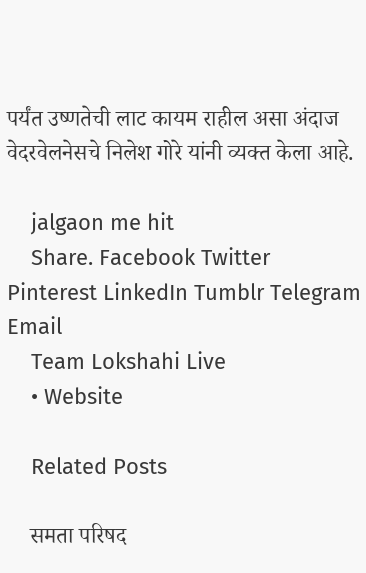पर्यंत उष्णतेची लाट कायम राहील असा अंदाज वेदरवेलनेसचे निलेश गोरे यांनी व्यक्त केला आहे.

    jalgaon me hit
    Share. Facebook Twitter Pinterest LinkedIn Tumblr Telegram Email
    Team Lokshahi Live
    • Website

    Related Posts

    समता परिषद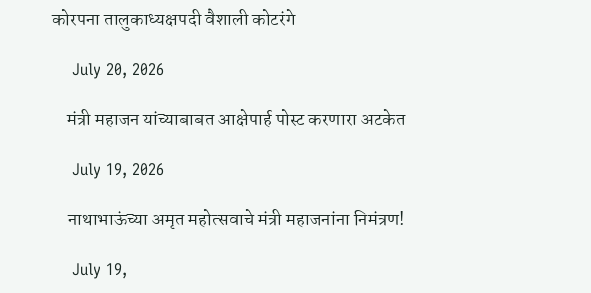कोरपना तालुकाध्यक्षपदी वैशाली कोटरंगे

    July 20, 2026

    मंत्री महाजन यांच्याबाबत आक्षेपार्ह पोस्ट करणारा अटकेत

    July 19, 2026

    नाथाभाऊंच्या अमृत महोत्सवाचे मंत्री महाजनांना निमंत्रण!

    July 19,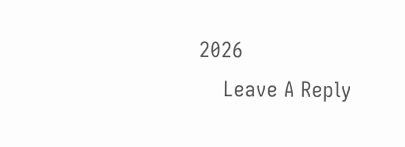2026
    Leave A Reply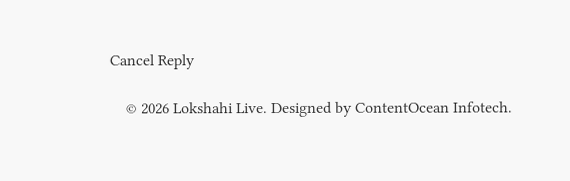Cancel Reply

    © 2026 Lokshahi Live. Designed by ContentOcean Infotech.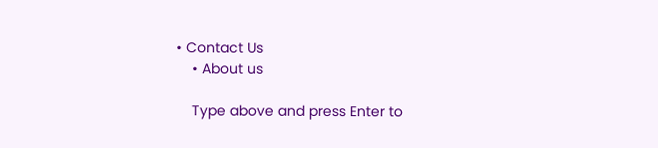• Contact Us
    • About us

    Type above and press Enter to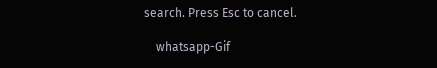search. Press Esc to cancel.

    whatsapp-Gif